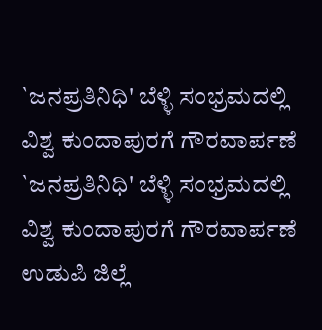`ಜನಪ್ರತಿನಿಧಿ' ಬೆಳ್ಳಿ ಸಂಭ್ರಮದಲ್ಲಿ ವಿಶ್ವ ಕುಂದಾಪುರಗೆ ಗೌರವಾರ್ಪಣೆ
`ಜನಪ್ರತಿನಿಧಿ' ಬೆಳ್ಳಿ ಸಂಭ್ರಮದಲ್ಲಿ ವಿಶ್ವ ಕುಂದಾಪುರಗೆ ಗೌರವಾರ್ಪಣೆ
ಉಡುಪಿ ಜಿಲ್ಲೆ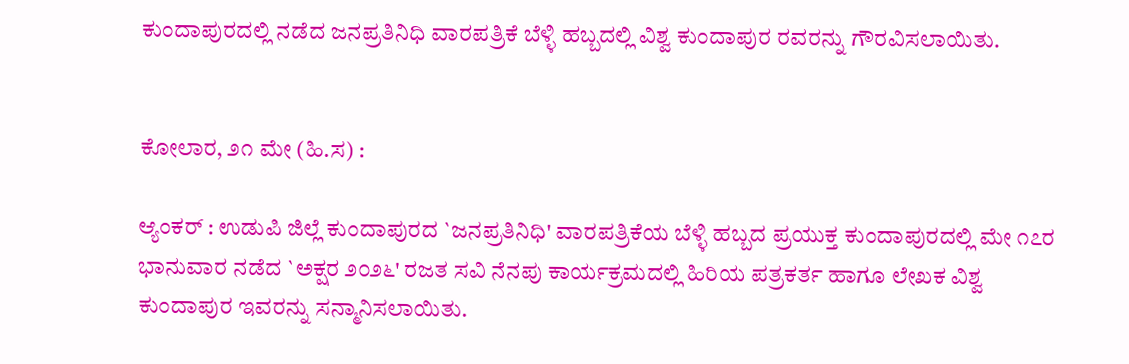ಕುಂದಾಪುರದಲ್ಲಿ ನಡೆದ ಜನಪ್ರತಿನಿಧಿ ವಾರಪತ್ರಿಕೆ ಬೆಳ್ಳಿ ಹಬ್ಬದಲ್ಲಿ ವಿಶ್ವ ಕುಂದಾಪುರ ರವರನ್ನು ಗೌರವಿಸಲಾಯಿತು.


ಕೋಲಾರ, ೨೧ ಮೇ (ಹಿ.ಸ) :

ಆ್ಯಂಕರ್ : ಉಡುಪಿ ಜಿಲ್ಲೆ ಕುಂದಾಪುರದ `ಜನಪ್ರತಿನಿಧಿ' ವಾರಪತ್ರಿಕೆಯ ಬೆಳ್ಳಿ ಹಬ್ಬದ ಪ್ರಯುಕ್ತ ಕುಂದಾಪುರದಲ್ಲಿ ಮೇ ೧೭ರ ಭಾನುವಾರ ನಡೆದ `ಅಕ್ಷರ ೨೦೨೬' ರಜತ ಸವಿ ನೆನಪು ಕಾರ್ಯಕ್ರಮದಲ್ಲಿ ಹಿರಿಯ ಪತ್ರಕರ್ತ ಹಾಗೂ ಲೇಖಕ ವಿಶ್ವ ಕುಂದಾಪುರ ಇವರನ್ನು ಸನ್ಮಾನಿಸಲಾಯಿತು.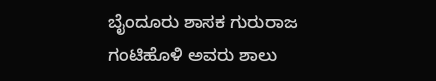ಬೈಂದೂರು ಶಾಸಕ ಗುರುರಾಜ ಗಂಟಿಹೊಳಿ ಅವರು ಶಾಲು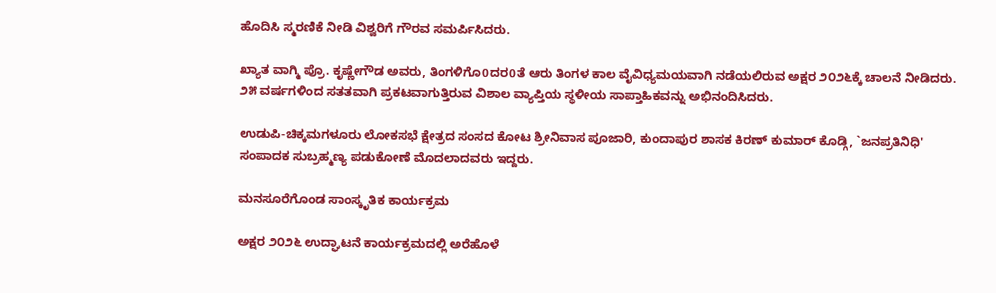ಹೊದಿಸಿ ಸ್ಮರಣಿಕೆ ನೀಡಿ ವಿಶ್ವರಿಗೆ ಗೌರವ ಸಮರ್ಪಿಸಿದರು.

ಖ್ಯಾತ ವಾಗ್ಮಿ ಪ್ರೊ. ಕೃಷ್ಣೇಗೌಡ ಅವರು, ತಿಂಗಳಿಗೊ0ದರ0ತೆ ಆರು ತಿಂಗಳ ಕಾಲ ವೈವಿಧ್ಯಮಯವಾಗಿ ನಡೆಯಲಿರುವ ಅಕ್ಷರ ೨೦೨೬ಕ್ಕೆ ಚಾಲನೆ ನೀಡಿದರು. ೨೫ ವರ್ಷಗಳಿಂದ ಸತತವಾಗಿ ಪ್ರಕಟವಾಗುತ್ತಿರುವ ವಿಶಾಲ ವ್ಯಾಪ್ತಿಯ ಸ್ಥಳೀಯ ಸಾಪ್ತಾಹಿಕವನ್ನು ಅಭಿನಂದಿಸಿದರು.

ಉಡುಪಿ-ಚಿಕ್ಕಮಗಳೂರು ಲೋಕಸಭೆ ಕ್ಷೇತ್ರದ ಸಂಸದ ಕೋಟ ಶ್ರೀನಿವಾಸ ಪೂಜಾರಿ, ಕುಂದಾಪುರ ಶಾಸಕ ಕಿರಣ್ ಕುಮಾರ್ ಕೊಡ್ಗಿ, `ಜನಪ್ರತಿನಿಧಿ' ಸಂಪಾದಕ ಸುಬ್ರಹ್ಮಣ್ಯ ಪಡುಕೋಣೆ ಮೊದಲಾದವರು ಇದ್ದರು.

ಮನಸೂರೆಗೊಂಡ ಸಾಂಸ್ಕೃತಿಕ ಕಾರ್ಯಕ್ರಮ

ಅಕ್ಷರ ೨೦೨೬ ಉದ್ಘಾಟನೆ ಕಾರ್ಯಕ್ರಮದಲ್ಲಿ ಅರೆಹೊಳೆ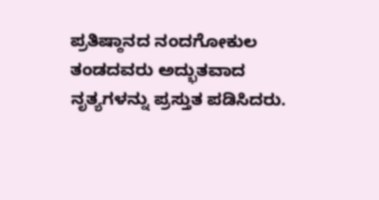ಪ್ರತಿಷ್ಠಾನದ ನಂದಗೋಕುಲ ತಂಡದವರು ಅದ್ಭುತವಾದ ನೃತ್ಯಗಳನ್ನು ಪ್ರಸ್ತುತ ಪಡಿಸಿದರು.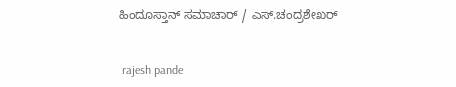ಹಿಂದೂಸ್ತಾನ್ ಸಮಾಚಾರ್ / ಎಸ್.ಚಂದ್ರಶೇಖರ್


 rajesh pande